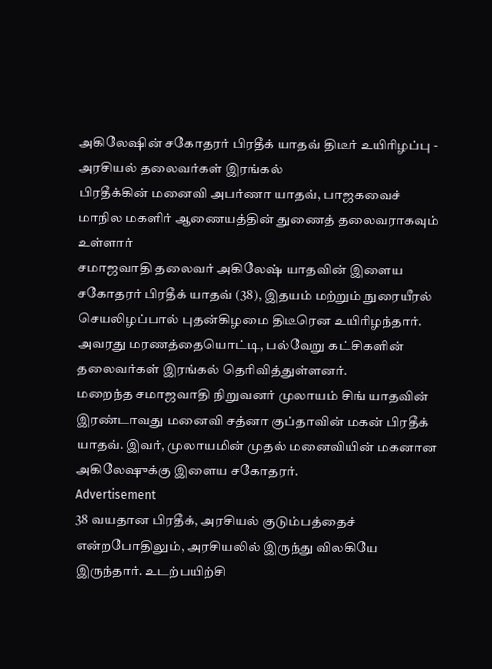அகிலேஷின் சகோதரர் பிரதீக் யாதவ் திடீர் உயிரிழப்பு - அரசியல் தலைவர்கள் இரங்கல்
பிரதீக்கின் மனைவி அபர்ணா யாதவ், பாஜகவைச் மாநில மகளிர் ஆணையத்தின் துணைத் தலைவராகவும் உள்ளார்
சமாஜவாதி தலைவர் அகிலேஷ் யாதவின் இளைய சகோதரர் பிரதீக் யாதவ் (38), இதயம் மற்றும் நுரையீரல் செயலிழப்பால் புதன்கிழமை திடீரென உயிரிழந்தார்.
அவரது மரணத்தையொட்டி, பல்வேறு கட்சிகளின் தலைவர்கள் இரங்கல் தெரிவித்துள்ளனர்.
மறைந்த சமாஜவாதி நிறுவனர் முலாயம் சிங் யாதவின் இரண்டாவது மனைவி சத்னா குப்தாவின் மகன் பிரதீக் யாதவ். இவர், முலாயமின் முதல் மனைவியின் மகனான அகிலேஷுக்கு இளைய சகோதரர்.
Advertisement
38 வயதான பிரதீக், அரசியல் குடும்பத்தைச் என்றபோதிலும், அரசியலில் இருந்து விலகியே இருந்தார். உடற்பயிற்சி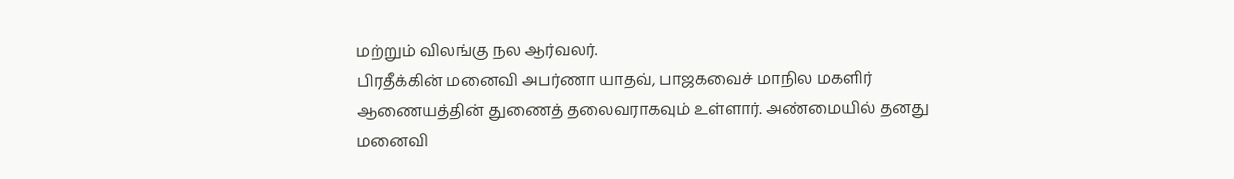மற்றும் விலங்கு நல ஆர்வலர்.
பிரதீக்கின் மனைவி அபர்ணா யாதவ், பாஜகவைச் மாநில மகளிர் ஆணையத்தின் துணைத் தலைவராகவும் உள்ளார். அண்மையில் தனது மனைவி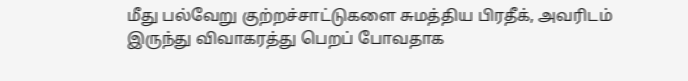மீது பல்வேறு குற்றச்சாட்டுகளை சுமத்திய பிரதீக், அவரிடம் இருந்து விவாகரத்து பெறப் போவதாக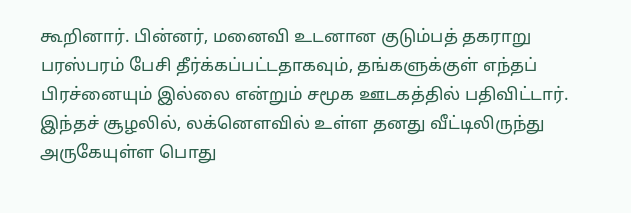கூறினார். பின்னர், மனைவி உடனான குடும்பத் தகராறு பரஸ்பரம் பேசி தீர்க்கப்பட்டதாகவும், தங்களுக்குள் எந்தப் பிரச்னையும் இல்லை என்றும் சமூக ஊடகத்தில் பதிவிட்டார்.
இந்தச் சூழலில், லக்னெளவில் உள்ள தனது வீட்டிலிருந்து அருகேயுள்ள பொது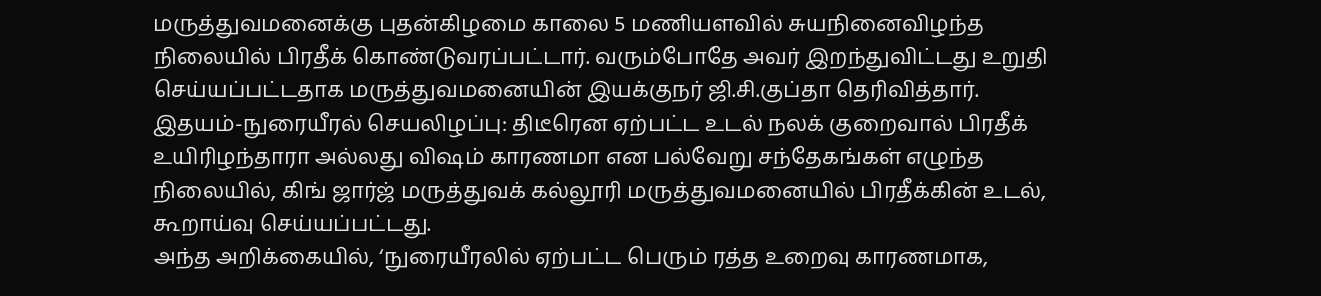மருத்துவமனைக்கு புதன்கிழமை காலை 5 மணியளவில் சுயநினைவிழந்த நிலையில் பிரதீக் கொண்டுவரப்பட்டார். வரும்போதே அவர் இறந்துவிட்டது உறுதி செய்யப்பட்டதாக மருத்துவமனையின் இயக்குநர் ஜி.சி.குப்தா தெரிவித்தார்.
இதயம்-நுரையீரல் செயலிழப்பு: திடீரென ஏற்பட்ட உடல் நலக் குறைவால் பிரதீக் உயிரிழந்தாரா அல்லது விஷம் காரணமா என பல்வேறு சந்தேகங்கள் எழுந்த நிலையில், கிங் ஜார்ஜ் மருத்துவக் கல்லூரி மருத்துவமனையில் பிரதீக்கின் உடல், கூறாய்வு செய்யப்பட்டது.
அந்த அறிக்கையில், ‘நுரையீரலில் ஏற்பட்ட பெரும் ரத்த உறைவு காரணமாக,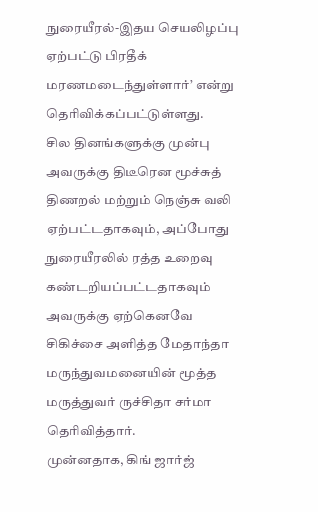நுரையீரல்-இதய செயலிழப்பு ஏற்பட்டு பிரதீக் மரணமடைந்துள்ளார்’ என்று தெரிவிக்கப்பட்டுள்ளது.
சில தினங்களுக்கு முன்பு அவருக்கு திடீரென மூச்சுத் திணறல் மற்றும் நெஞ்சு வலி ஏற்பட்டதாகவும், அப்போது நுரையீரலில் ரத்த உறைவு கண்டறியப்பட்டதாகவும் அவருக்கு ஏற்கெனவே சிகிச்சை அளித்த மேதாந்தா மருந்துவமனையின் மூத்த மருத்துவர் ருச்சிதா சர்மா தெரிவித்தார்.
முன்னதாக, கிங் ஜார்ஜ்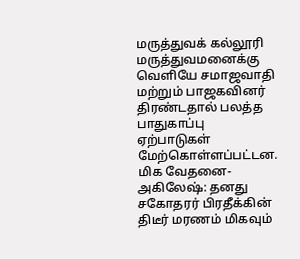மருத்துவக் கல்லூரி மருத்துவமனைக்கு வெளியே சமாஜவாதி மற்றும் பாஜகவினர் திரண்டதால் பலத்த பாதுகாப்பு ஏற்பாடுகள் மேற்கொள்ளப்பட்டன.
மிக வேதனை-அகிலேஷ்: தனது சகோதரர் பிரதீக்கின் திடீர் மரணம் மிகவும்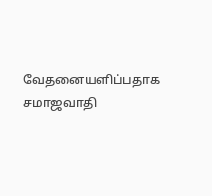வேதனையளிப்பதாக சமாஜவாதி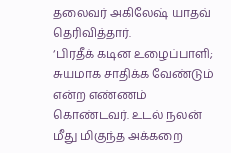தலைவர் அகிலேஷ் யாதவ் தெரிவித்தார்.
‘பிரதீக் கடின உழைப்பாளி; சுயமாக சாதிக்க வேண்டும் என்ற எண்ணம் கொண்டவர். உடல் நலன் மீது மிகுந்த அக்கறை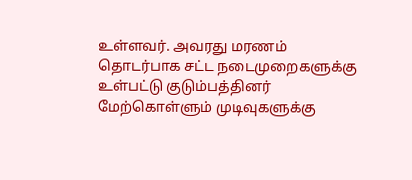உள்ளவர். அவரது மரணம் தொடர்பாக சட்ட நடைமுறைகளுக்கு உள்பட்டு குடும்பத்தினர் மேற்கொள்ளும் முடிவுகளுக்கு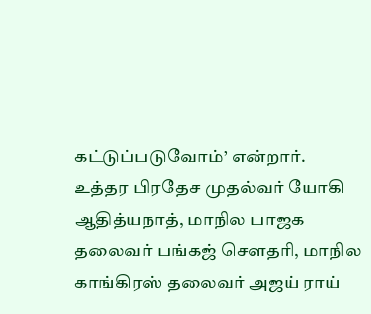கட்டுப்படுவோம்’ என்றார்.
உத்தர பிரதேச முதல்வர் யோகி ஆதித்யநாத், மாநில பாஜக தலைவர் பங்கஜ் செளதரி, மாநில காங்கிரஸ் தலைவர் அஜய் ராய்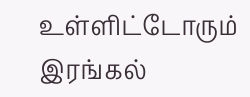உள்ளிட்டோரும் இரங்கல்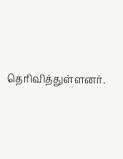தெரிவித்துள்ளனர்.